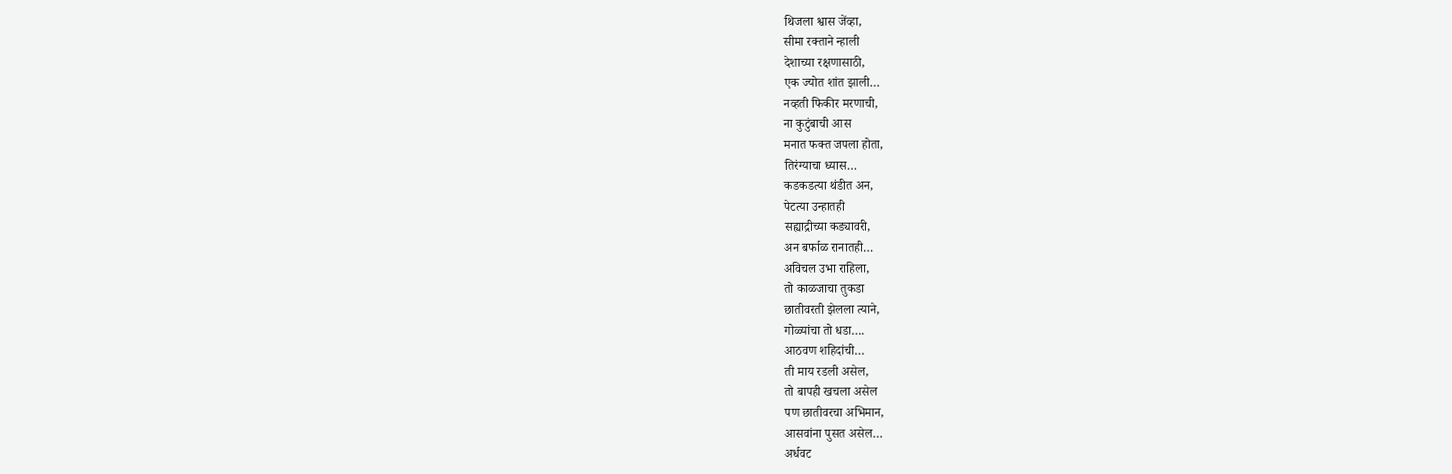थिजला श्वास जेंव्हा,
सीमा रक्ताने न्हाली
देशाच्या रक्षणासाठी,
एक ज्योत शांत झाली…
नव्हती फिकीर मरणाची,
ना कुटुंबाची आस
मनात फक्त जपला होता,
तिरंग्याचा ध्यास…
कडकडत्या थंडीत अन,
पेटत्या उन्हातही
सह्याद्रीच्या कड्यावरी,
अन बर्फाळ रानातही…
अविचल उभा राहिला,
तो काळजाचा तुकडा
छातीवरती झेलला त्याने,
गोळ्यांचा तो धडा….
आठवण शहिदांची…
ती माय रडली असेल,
तो बापही खचला असेल
पण छातीवरचा अभिमान,
आसवांना पुसत असेल…
अर्धवट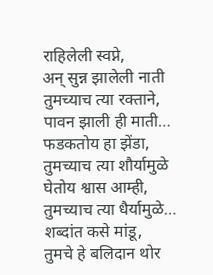राहिलेली स्वप्ने,
अन् सुन्न झालेली नाती
तुमच्याच त्या रक्ताने,
पावन झाली ही माती…
फडकतोय हा झेंडा,
तुमच्याच त्या शौर्यामुळे
घेतोय श्वास आम्ही,
तुमच्याच त्या धैर्यामुळे…
शब्दांत कसे मांडू,
तुमचे हे बलिदान थोर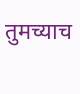तुमच्याच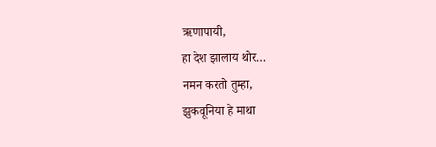ऋणापायी,
हा देश झालाय थोर…
नमन करतो तुम्हा,
झुकवूनिया हे माथा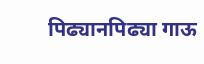पिढ्यानपिढ्या गाऊ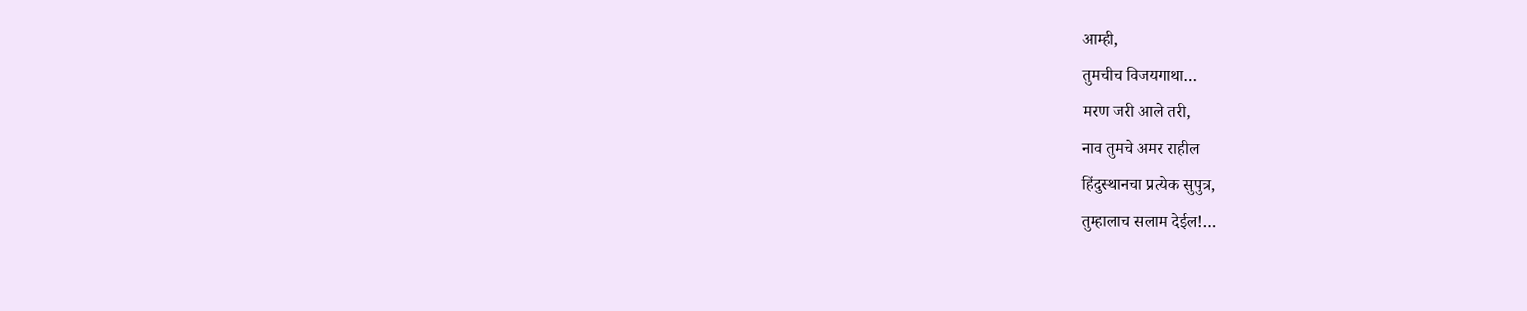आम्ही,
तुमचीच विजयगाथा…
मरण जरी आले तरी,
नाव तुमचे अमर राहील
हिंदुस्थानचा प्रत्येक सुपुत्र,
तुम्हालाच सलाम देईल!…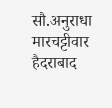सौ.अनुराधा मारचट्टीवार
हैदराबाद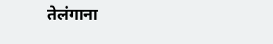तेलंगाना